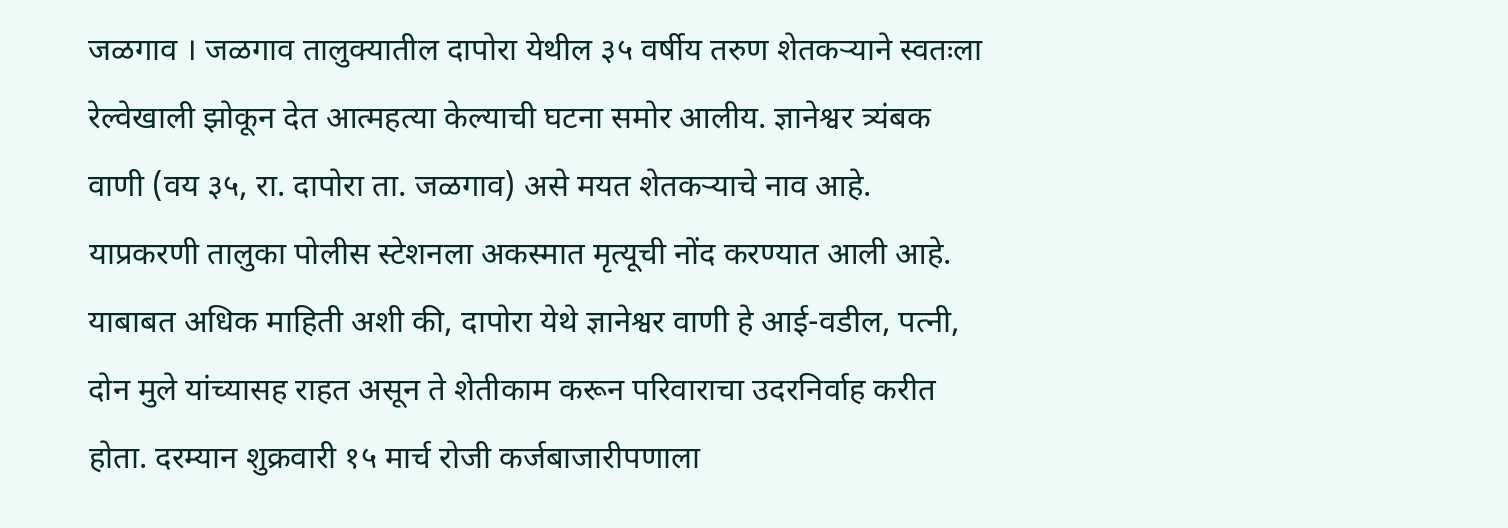जळगाव । जळगाव तालुक्यातील दापोरा येथील ३५ वर्षीय तरुण शेतकऱ्याने स्वतःला रेल्वेखाली झोकून देत आत्महत्या केल्याची घटना समोर आलीय. ज्ञानेश्वर त्र्यंबक वाणी (वय ३५, रा. दापोरा ता. जळगाव) असे मयत शेतकऱ्याचे नाव आहे. याप्रकरणी तालुका पोलीस स्टेशनला अकस्मात मृत्यूची नोंद करण्यात आली आहे.
याबाबत अधिक माहिती अशी की, दापोरा येथे ज्ञानेश्वर वाणी हे आई-वडील, पत्नी, दोन मुले यांच्यासह राहत असून ते शेतीकाम करून परिवाराचा उदरनिर्वाह करीत होता. दरम्यान शुक्रवारी १५ मार्च रोजी कर्जबाजारीपणाला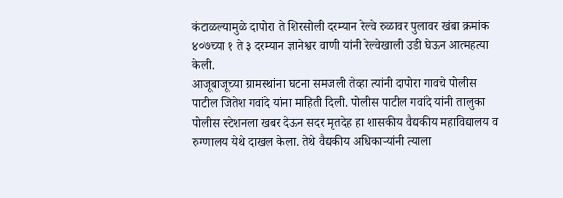कंटाळल्यामुळे दापोरा ते शिरसोली दरम्यान रेल्वे रुळावर पुलावर खंबा क्रमांक ४०७च्या १ ते ३ दरम्यान ज्ञानेश्वर वाणी यांनी रेल्वेखाली उडी घेऊन आत्महत्या केली.
आजूबाजूच्या ग्रामस्थांना घटना समजली तेव्हा त्यांनी दापोरा गावचे पोलीस पाटील जितेश गवांदे यांना माहिती दिली. पोलीस पाटील गवांदे यांनी तालुका पोलीस स्टेशनला खबर देऊन सदर मृतदेह हा शासकीय वैद्यकीय महाविद्यालय व रुग्णालय येथे दाखल केला. तेथे वैद्यकीय अधिकाऱ्यांनी त्याला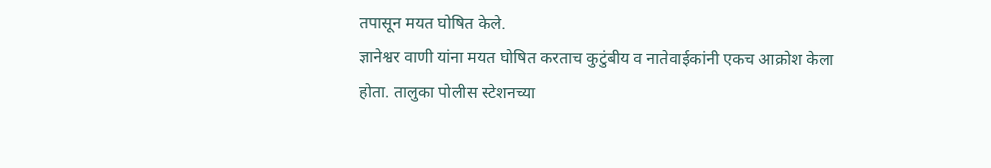तपासून मयत घोषित केले.
ज्ञानेश्वर वाणी यांना मयत घोषित करताच कुटुंबीय व नातेवाईकांनी एकच आक्रोश केला होता. तालुका पोलीस स्टेशनच्या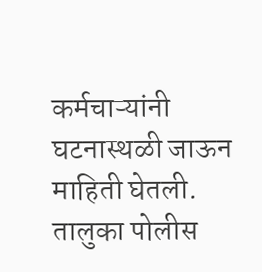कर्मचाऱ्यांनी घटनास्थळी जाऊन माहिती घेतली. तालुका पोलीस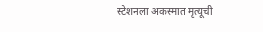स्टेशनला अकस्मात मृत्यूची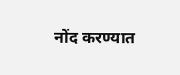नोंद करण्यात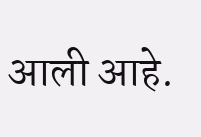आली आहे.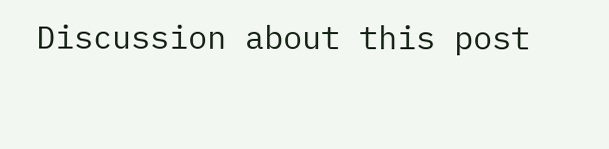Discussion about this post